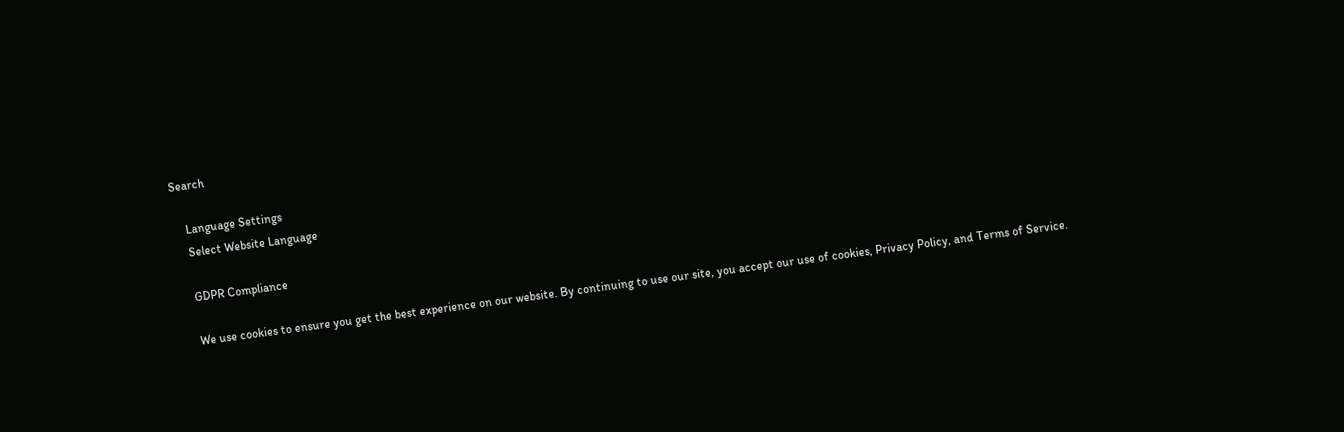Search

    Language Settings
    Select Website Language

    GDPR Compliance

    We use cookies to ensure you get the best experience on our website. By continuing to use our site, you accept our use of cookies, Privacy Policy, and Terms of Service.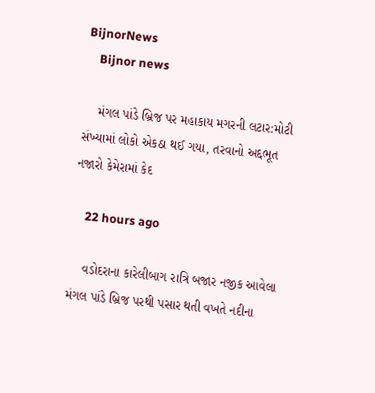BijnorNews
    Bijnor news

    મંગલ પાંડે બ્રિજ પર મહાકાય મગરની લટાર:મોટી સંખ્યામાં લોકો એકઠા થઈ ગયા, તરવાનો અદ્દભૂત નજારો કેમેરામાં કેદ

    22 hours ago

    વડોદરાના કારેલીબાગ રાત્રિ બજાર નજીક આવેલા મંગલ પાંડે બ્રિજ પરથી પસાર થતી વખતે નદીના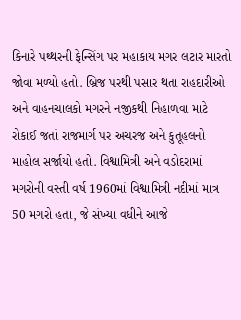કિનારે પથ્થરની ફેન્સિંગ પર મહાકાય મગર લટાર મારતો જોવા મળ્યો હતો. બ્રિજ પરથી પસાર થતા રાહદારીઓ અને વાહનચાલકો મગરને નજીકથી નિહાળવા માટે રોકાઈ જતાં રાજમાર્ગ પર અચરજ અને કુતૂહલનો માહોલ સર્જાયો હતો. વિશ્વામિત્રી અને વડોદરામાં મગરોની વસ્તી વર્ષ 1960માં વિશ્વામિત્રી નદીમાં માત્ર 50 મગરો હતા, જે સંખ્યા વધીને આજે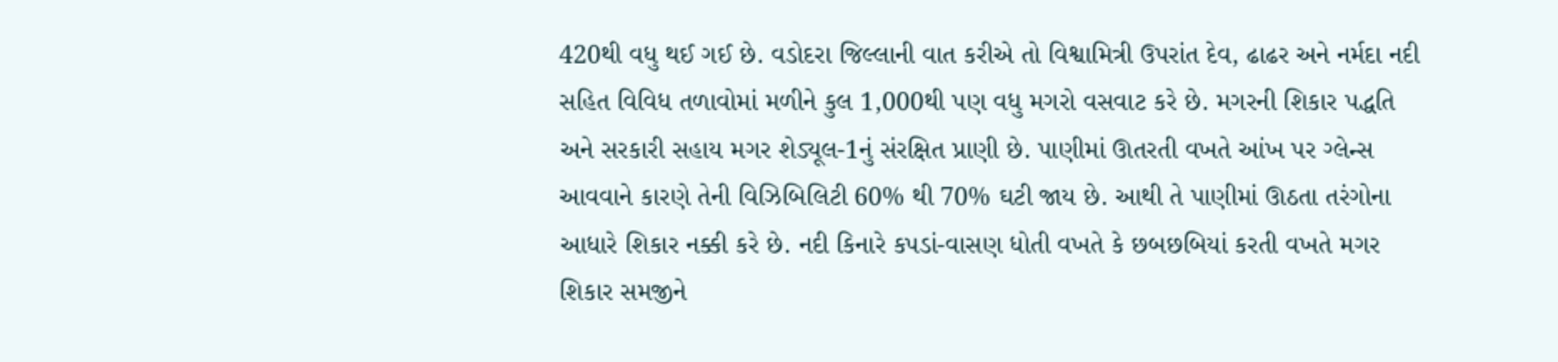420થી વધુ થઈ ગઈ છે. વડોદરા જિલ્લાની વાત કરીએ તો વિશ્વામિત્રી ઉપરાંત દેવ, ઢાઢર અને નર્મદા નદી સહિત વિવિધ તળાવોમાં મળીને કુલ 1,000થી પણ વધુ મગરો વસવાટ કરે છે. મગરની શિકાર પદ્ધતિ અને સરકારી સહાય મગર શેડ્યૂલ-1નું સંરક્ષિત પ્રાણી છે. પાણીમાં ઊતરતી વખતે આંખ પર ગ્લેન્સ આવવાને કારણે તેની વિઝિબિલિટી 60% થી 70% ઘટી જાય છે. આથી તે પાણીમાં ઊઠતા તરંગોના આધારે શિકાર નક્કી કરે છે. નદી કિનારે કપડાં-વાસણ ધોતી વખતે કે છબછબિયાં કરતી વખતે મગર શિકાર સમજીને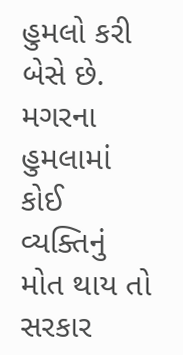હુમલો કરી બેસે છે. મગરના હુમલામાં કોઈ વ્યક્તિનું મોત થાય તો સરકાર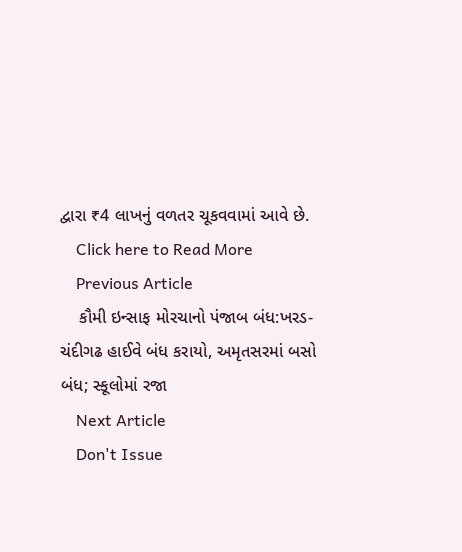દ્વારા ₹4 લાખનું વળતર ચૂકવવામાં આવે છે.
    Click here to Read More
    Previous Article
    કૌમી ઇન્સાફ મોરચાનો પંજાબ બંધ:ખરડ-ચંદીગઢ હાઈવે બંધ કરાયો, અમૃતસરમાં બસો બંધ; સ્કૂલોમાં રજા
    Next Article
    Don't Issue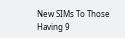New SIMs To Those Having 9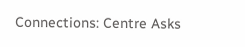Connections: Centre Asks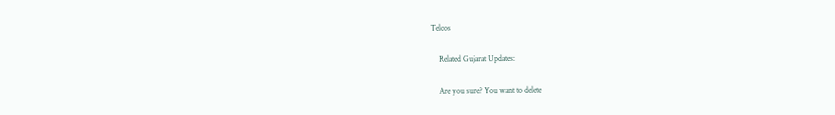Telcos

    Related Gujarat Updates:

    Are you sure? You want to delete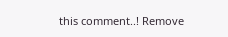this comment..! Remove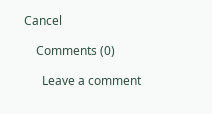Cancel

    Comments (0)

      Leave a comment